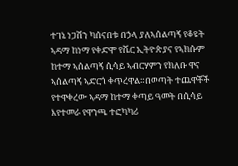ተገኔ ነጋሽን ካሰናበቱ በኃላ ያለኣሰልጣኝ የቆዩት ኣዳማ ከነማ የቀድሞ የሼር ኢትዮጵያና የኣክሱም ከተማ ኣሰልጣኝ ሲሳይ ኣብርሃምን የክለቡ ዋና ኣሰልጣኝ ኣድርጎ ቀጥረዋል።በወጣት ተጨዋቾች የተዋቀረው ኣዳማ ከተማ ቀጣይ ዓመት በሲሳይ እየተመራ የዋንጫ ተፎካካሪ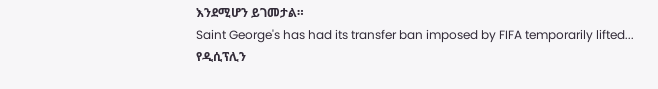እንደሚሆን ይገመታል።
Saint George's has had its transfer ban imposed by FIFA temporarily lifted...
የዲሲፕሊን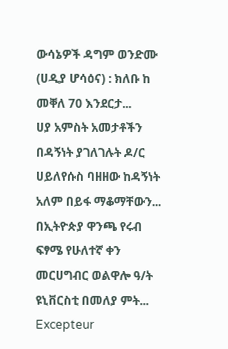ውሳኔዎች ዳግም ወንድሙ (ሀዲያ ሆሳዕና) : ክለቡ ከ መቐለ 70 እንደርታ...
ሀያ አምስት አመታቶችን በዳኝነት ያገለገሉት ዶ/ር ሀይለየሱስ ባዘዘው ከዳኝነት አለም በይፋ ማቆማቸውን...
በኢትዮጵያ ዋንጫ የሩብ ፍፃሜ የሁለተኛ ቀን መርሀግብር ወልዋሎ ዓ/ት ዩኒቨርስቲ በመለያ ምት...
Excepteur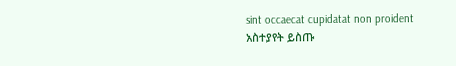sint occaecat cupidatat non proident
አስተያየት ይስጡ